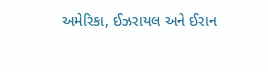અમેરિકા, ઈઝરાયલ અને ઈરાન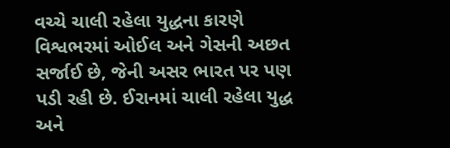વચ્ચે ચાલી રહેલા યુદ્ધના કારણે વિશ્વભરમાં ઓઈલ અને ગેસની અછત સર્જાઈ છે, જેની અસર ભારત પર પણ પડી રહી છે. ઈરાનમાં ચાલી રહેલા યુદ્ધ અને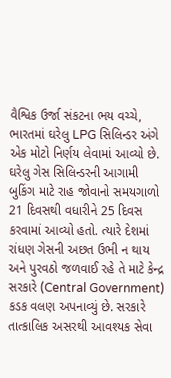વૈશ્વિક ઉર્જા સંકટના ભય વચ્ચે, ભારતમાં ઘરેલુ LPG સિલિન્ડર અંગે એક મોટો નિર્ણય લેવામાં આવ્યો છે. ઘરેલુ ગેસ સિલિન્ડરની આગામી બુકિંગ માટે રાહ જોવાનો સમયગાળો 21 દિવસથી વધારીને 25 દિવસ કરવામાં આવ્યો હતો. ત્યારે દેશમાં રાંધણ ગેસની અછત ઉભી ન થાય અને પુરવઠો જળવાઈ રહે તે માટે કેન્દ્ર સરકારે (Central Government) કડક વલણ અપનાવ્યું છે. સરકારે તાત્કાલિક અસરથી આવશ્યક સેવા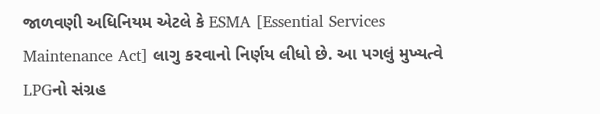જાળવણી અધિનિયમ એટલે કે ESMA [Essential Services Maintenance Act] લાગુ કરવાનો નિર્ણય લીધો છે. આ પગલું મુખ્યત્વે LPGનો સંગ્રહ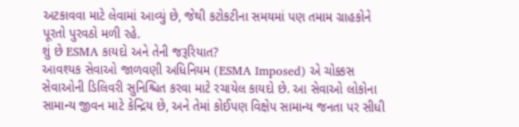અટકાવવા માટે લેવામાં આવ્યું છે, જેથી કટોકટીના સમયમાં પણ તમામ ગ્રાહકોને પૂરતો પુરવઠો મળી રહે.
શું છે ESMA કાયદો અને તેની જરૂરિયાત?
આવશ્યક સેવાઓ જાળવણી અધિનિયમ (ESMA Imposed) એ ચોક્કસ સેવાઓની ડિલિવરી સુનિશ્ચિત કરવા માટે રચાયેલ કાયદો છે. આ સેવાઓ લોકોના સામાન્ય જીવન માટે કેન્દ્રિય છે, અને તેમાં કોઈપણ વિક્ષેપ સામાન્ય જનતા પર સીધી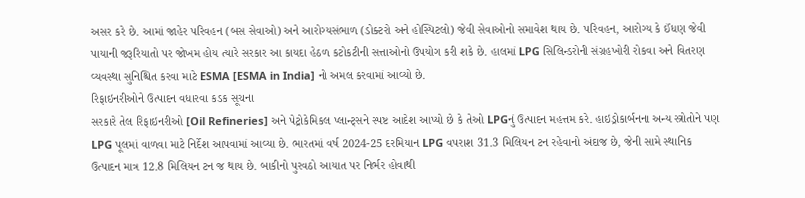અસર કરે છે. આમાં જાહેર પરિવહન (બસ સેવાઓ) અને આરોગ્યસંભાળ (ડોક્ટરો અને હોસ્પિટલો) જેવી સેવાઓનો સમાવેશ થાય છે. પરિવહન, આરોગ્ય કે ઈંધણ જેવી પાયાની જરૂરિયાતો પર જોખમ હોય ત્યારે સરકાર આ કાયદા હેઠળ કટોકટીની સત્તાઓનો ઉપયોગ કરી શકે છે. હાલમાં LPG સિલિન્ડરોની સંગ્રહખોરી રોકવા અને વિતરણ વ્યવસ્થા સુનિશ્ચિત કરવા માટે ESMA [ESMA in India] નો અમલ કરવામાં આવ્યો છે.
રિફાઇનરીઓને ઉત્પાદન વધારવા કડક સૂચના
સરકારે તેલ રિફાઇનરીઓ [Oil Refineries] અને પેટ્રોકેમિકલ પ્લાન્ટ્સને સ્પષ્ટ આદેશ આપ્યો છે કે તેઓ LPGનું ઉત્પાદન મહત્તમ કરે. હાઇડ્રોકાર્બનના અન્ય સ્ત્રોતોને પણ LPG પૂલમાં વાળવા માટે નિર્દેશ આપવામાં આવ્યા છે. ભારતમાં વર્ષ 2024-25 દરમિયાન LPG વપરાશ 31.3 મિલિયન ટન રહેવાનો અંદાજ છે, જેની સામે સ્થાનિક ઉત્પાદન માત્ર 12.8 મિલિયન ટન જ થાય છે. બાકીનો પુરવઠો આયાત પર નિર્ભર હોવાથી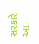સરકારે આ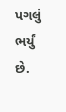પગલું ભર્યું છે.